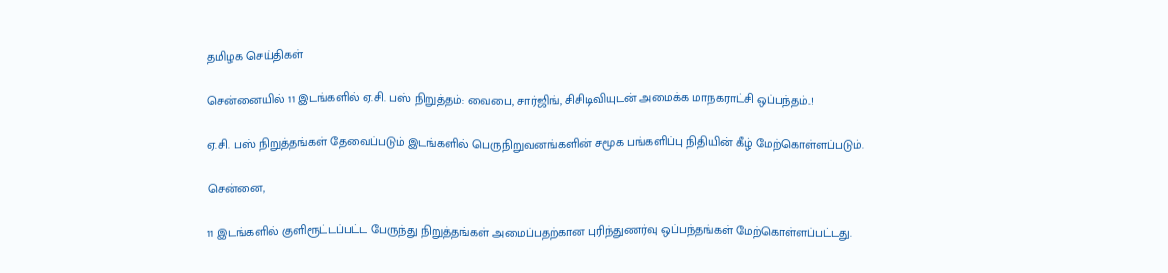தமிழக செய்திகள்

சென்னையில் 11 இடங்களில் ஏ.சி. பஸ் நிறுத்தம்: வைபை, சார்ஜிங், சிசிடிவியுடன் அமைக்க மாநகராட்சி ஒப்பந்தம்..!

ஏ.சி. பஸ் நிறுத்தங்கள் தேவைப்படும் இடங்களில் பெருநிறுவனங்களின் சமூக பங்களிப்பு நிதியின் கீழ் மேற்கொள்ளப்படும்.

சென்னை,

11 இடங்களில் குளிரூட்டப்பட்ட பேருந்து நிறுத்தங்கள் அமைப்பதற்கான புரிந்துணர்வு ஒப்பந்தங்கள் மேற்கொள்ளப்பட்டது.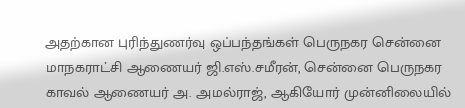அதற்கான புரிந்துணர்வு ஒப்பந்தங்கள் பெருநகர சென்னை மாநகராட்சி ஆணையர் ஜி.எஸ்.சமீரன், சென்னை பெருநகர காவல் ஆணையர் அ. அமல்ராஜ், ஆகியோர் முன்னிலையில்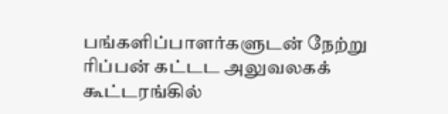பங்களிப்பாளர்களுடன் நேற்று ரிப்பன் கட்டட அலுவலகக் கூட்டரங்கில்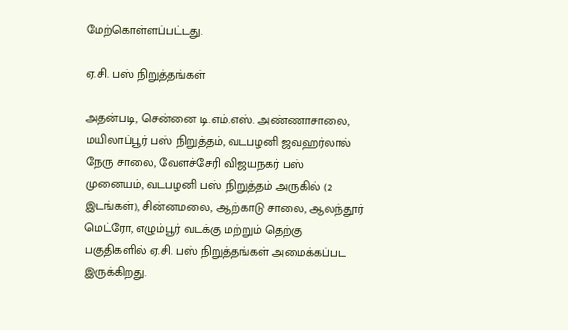மேற்கொள்ளப்பட்டது.

ஏ.சி. பஸ் நிறுத்தங்கள்

அதன்படி, சென்னை டி.எம்.எஸ். அண்ணாசாலை, மயிலாப்பூர் பஸ் நிறுத்தம், வடபழனி ஜவஹர்லால் நேரு சாலை, வேளச்சேரி விஜயநகர் பஸ் முனையம், வடபழனி பஸ் நிறுத்தம் அருகில் (2 இடங்கள்), சின்னமலை, ஆற்காடு சாலை, ஆலந்தூர் மெட்ரோ, எழும்பூர் வடக்கு மற்றும் தெற்கு பகுதிகளில் ஏ.சி. பஸ் நிறுத்தங்கள் அமைக்கப்பட இருக்கிறது.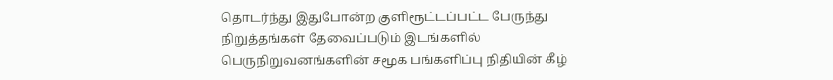தொடர்ந்து இதுபோன்ற குளிரூட்டப்பட்ட பேருந்து நிறுத்தங்கள் தேவைப்படும் இடங்களில் பெருநிறுவனங்களின் சமூக பங்களிப்பு நிதியின் கீழ்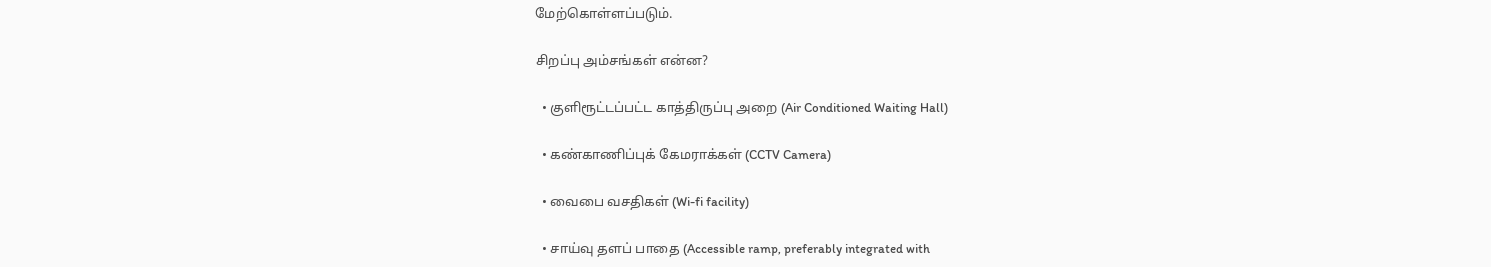மேற்கொள்ளப்படும்.

சிறப்பு அம்சங்கள் என்ன?

  • குளிரூட்டப்பட்ட காத்திருப்பு அறை (Air Conditioned Waiting Hall)

  • கண்காணிப்புக் கேமராக்கள் (CCTV Camera)

  • வைபை வசதிகள் (Wi-fi facility)

  • சாய்வு தளப் பாதை (Accessible ramp, preferably integrated with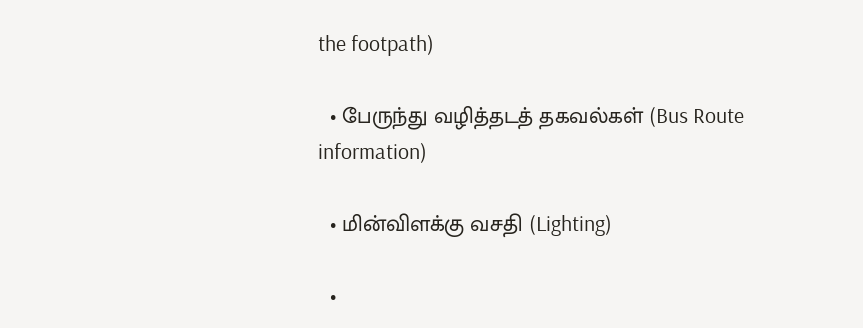the footpath)

  • பேருந்து வழித்தடத் தகவல்கள் (Bus Route information)

  • மின்விளக்கு வசதி (Lighting)

  •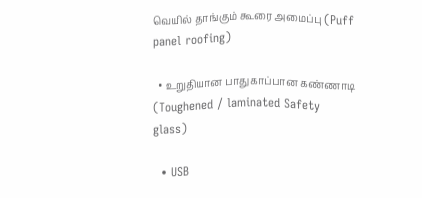வெயில் தாங்கும் கூரை அமைப்பு (Puff panel roofing)

  • உறுதியான பாதுகாப்பான கண்ணாடி (Toughened / laminated Safety glass)

  • USB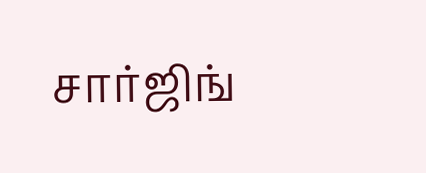சார்ஜிங்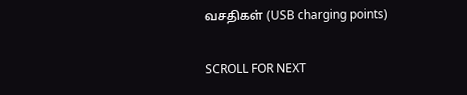வசதிகள் (USB charging points)

SCROLL FOR NEXT